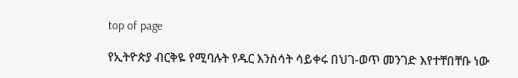top of page

የኢትዮጵያ ብርቅዬ የሚባሉት የዱር እንስሳት ሳይቀሩ በህገ-ወጥ መንገድ እየተቸበቸቡ ነው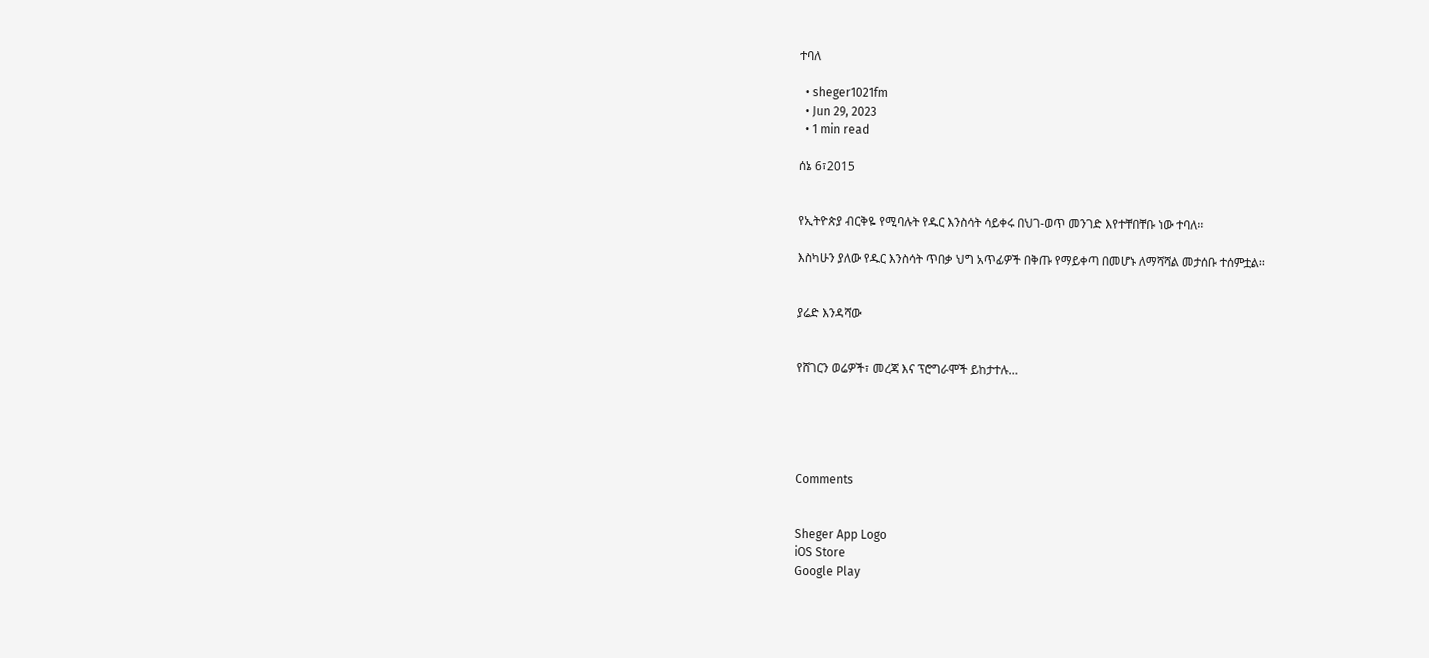ተባለ

  • sheger1021fm
  • Jun 29, 2023
  • 1 min read

ሰኔ 6፣2015


የኢትዮጵያ ብርቅዬ የሚባሉት የዱር እንስሳት ሳይቀሩ በህገ-ወጥ መንገድ እየተቸበቸቡ ነው ተባለ፡፡

እስካሁን ያለው የዱር እንስሳት ጥበቃ ህግ አጥፊዎች በቅጡ የማይቀጣ በመሆኑ ለማሻሻል መታሰቡ ተሰምቷል፡፡


ያሬድ እንዳሻው


የሸገርን ወሬዎች፣ መረጃ እና ፕሮግራሞች ይከታተሉ…





Comments


Sheger App Logo
iOS Store
Google Play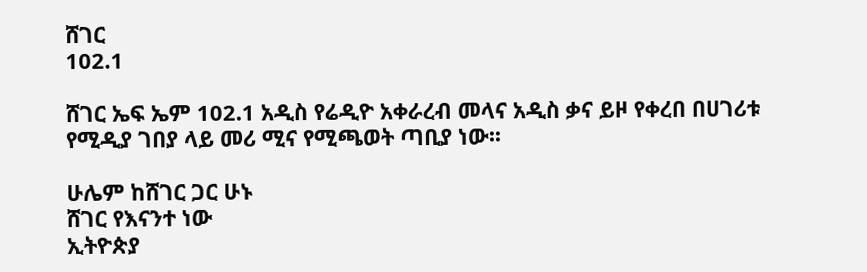ሸገር
102.1

ሸገር ኤፍ ኤም 102.1 አዲስ የሬዲዮ አቀራረብ መላና አዲስ ቃና ይዞ የቀረበ በሀገሪቱ የሚዲያ ገበያ ላይ መሪ ሚና የሚጫወት ጣቢያ ነው፡፡

ሁሌም ከሸገር ጋር ሁኑ
ሸገር የእናንተ ነው
ኢትዮጵያ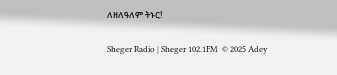ለዘለዓለም ትኑር!

Sheger Radio | Sheger 102.1FM  © 2025 Adey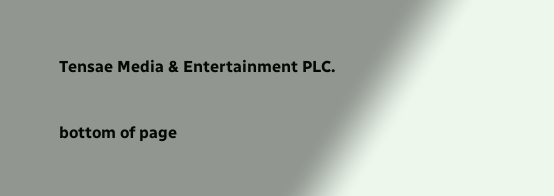Tensae Media & Entertainment PLC.

bottom of page